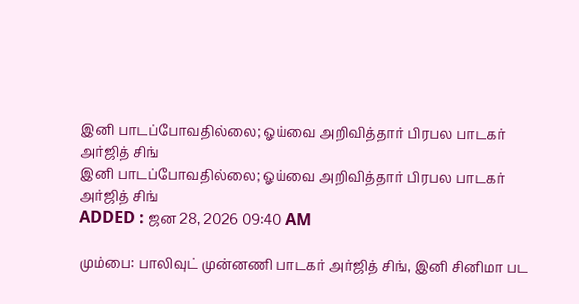இனி பாடப்போவதில்லை; ஓய்வை அறிவித்தார் பிரபல பாடகர் அர்ஜித் சிங்
இனி பாடப்போவதில்லை; ஓய்வை அறிவித்தார் பிரபல பாடகர் அர்ஜித் சிங்
ADDED : ஜன 28, 2026 09:40 AM

மும்பை: பாலிவுட் முன்னணி பாடகர் அர்ஜித் சிங், இனி சினிமா பட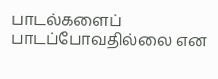பாடல்களைப் பாடப்போவதில்லை என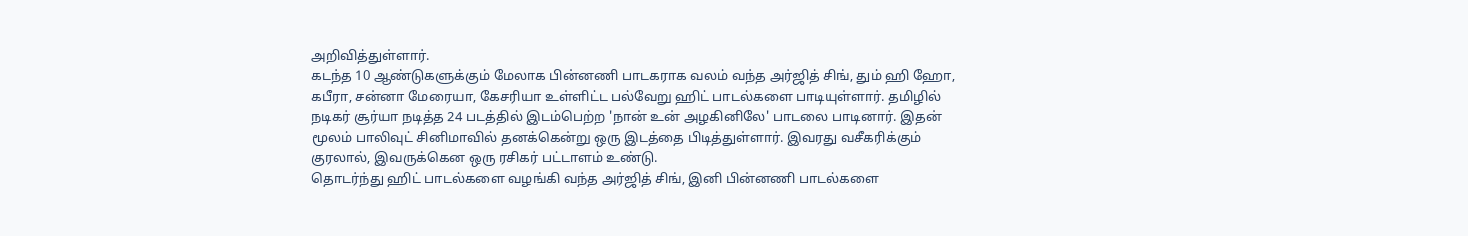அறிவித்துள்ளார்.
கடந்த 10 ஆண்டுகளுக்கும் மேலாக பின்னணி பாடகராக வலம் வந்த அர்ஜித் சிங், தும் ஹி ஹோ, கபீரா, சன்னா மேரையா, கேசரியா உள்ளிட்ட பல்வேறு ஹிட் பாடல்களை பாடியுள்ளார். தமிழில் நடிகர் சூர்யா நடித்த 24 படத்தில் இடம்பெற்ற 'நான் உன் அழகினிலே' பாடலை பாடினார். இதன் மூலம் பாலிவுட் சினிமாவில் தனக்கென்று ஒரு இடத்தை பிடித்துள்ளார். இவரது வசீகரிக்கும் குரலால், இவருக்கென ஒரு ரசிகர் பட்டாளம் உண்டு.
தொடர்ந்து ஹிட் பாடல்களை வழங்கி வந்த அர்ஜித் சிங், இனி பின்னணி பாடல்களை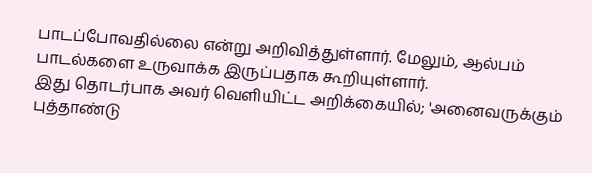பாடப்போவதில்லை என்று அறிவித்துள்ளார். மேலும், ஆல்பம் பாடல்களை உருவாக்க இருப்பதாக கூறியுள்ளார்.
இது தொடர்பாக அவர் வெளியிட்ட அறிக்கையில்; 'அனைவருக்கும் புத்தாண்டு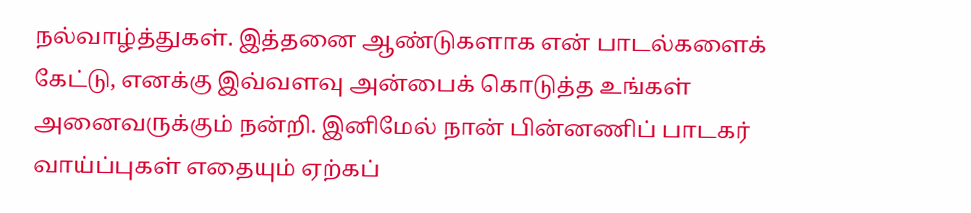நல்வாழ்த்துகள். இத்தனை ஆண்டுகளாக என் பாடல்களைக் கேட்டு, எனக்கு இவ்வளவு அன்பைக் கொடுத்த உங்கள் அனைவருக்கும் நன்றி. இனிமேல் நான் பின்னணிப் பாடகர் வாய்ப்புகள் எதையும் ஏற்கப்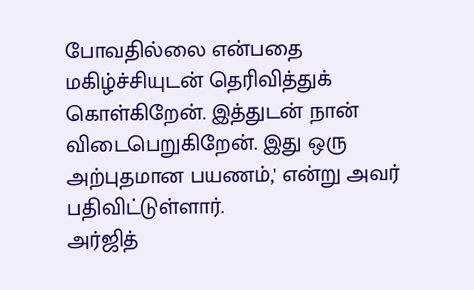போவதில்லை என்பதை மகிழ்ச்சியுடன் தெரிவித்துக் கொள்கிறேன். இத்துடன் நான் விடைபெறுகிறேன். இது ஒரு அற்புதமான பயணம்,' என்று அவர் பதிவிட்டுள்ளார்.
அர்ஜித்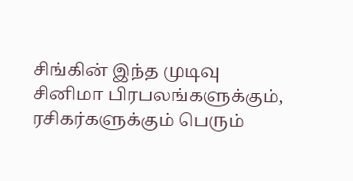சிங்கின் இந்த முடிவு சினிமா பிரபலங்களுக்கும், ரசிகர்களுக்கும் பெரும்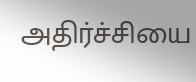அதிர்ச்சியை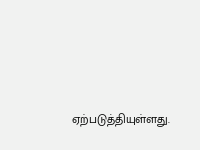ஏற்படுத்தியுள்ளது.